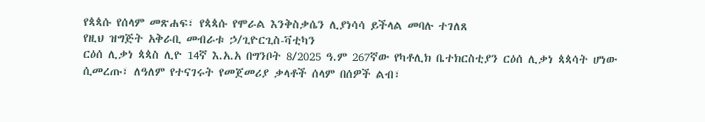የጳጳሱ የሰላም መጽሐፍ፣ የጳጳሱ የሞራል እንቅስቃሴን ሊያነሳሳ ይችላል መባሉ ተገለጸ
የዚህ ዝግጅት አቅራቢ መብራቱ ኃ/ጊዮርጊስ-ቫቲካን
ርዕሰ ሊቃነ ጳጳስ ሊዮ 14ኛ እ.አ.አ በግንቦት 8/2025 ዓ.ም 267ኛው የካቶሊክ ቤተክርስቲያን ርዕሰ ሊቃነ ጳጳሳት ሆነው ሲመረጡ፣ ለዓለም የተናገሩት የመጀመሪያ ቃላቶች ሰላም በሰዎች ልብ፣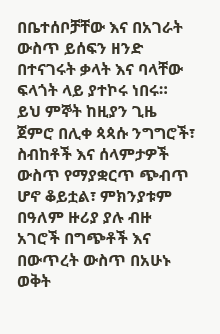በቤተሰቦቻቸው እና በአገራት ውስጥ ይሰፍን ዘንድ በተናገሩት ቃላት እና ባላቸው ፍላጎት ላይ ያተኮሩ ነበሩ።
ይህ ምኞት ከዚያን ጊዜ ጀምሮ በሊቀ ጳጳሱ ንግግሮች፣ ስብከቶች እና ሰላምታዎች ውስጥ የማያቋርጥ ጭብጥ ሆኖ ቆይቷል፣ ምክንያቱም በዓለም ዙሪያ ያሉ ብዙ አገሮች በግጭቶች እና በውጥረት ውስጥ በአሁኑ ወቅት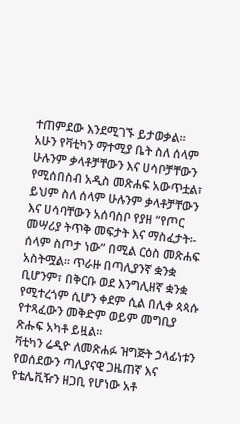ተጠምደው እንደሚገኙ ይታወቃል።
አሁን የቫቲካን ማተሚያ ቤት ስለ ሰላም ሁሉንም ቃላቶቻቸውን እና ሀሳቦቻቸውን የሚሰበስብ አዲስ መጽሐፍ አውጥቷል፣ ይህም ስለ ሰላም ሁሉንም ቃላቶቻቸውን እና ሀሳባቸውን አሰባስቦ የያዘ “የጦር መሣሪያ ትጥቅ መፍታት እና ማስፈታት፡- ሰላም ስጦታ ነው” በሚል ርዕስ መጽሐፍ አስትሟል። ጥራዙ በጣሊያንኛ ቋንቋ ቢሆንም፣ በቅርቡ ወደ እንግሊዘኛ ቋንቋ የሚተረጎም ሲሆን ቀደም ሲል በሊቀ ጳጳሱ የተጻፈውን መቅድም ወይም መግቢያ ጽሑፍ አካቶ ይዟል።
ቫቲካን ሬዲዮ ለመጽሐፉ ዝግጅት ኃላፊነቱን የወሰደውን ጣሊያናዊ ጋዜጠኛ እና የቴሌቪዥን ዘጋቢ የሆነው አቶ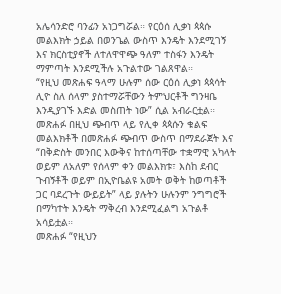አሌሳንድሮ ባንፊን አነጋግሯል። የርዕሰ ሊቃነ ጳጳሱ መልእክት ኃይል በወንጌል ውስጥ እንዴት እንደሚገኝ እና ክርስቲያኖች ለተለዋዋጭ ዓለም ተስፋን እንዴት ማምጣት እንደሚችሉ አጉልተው ገልጸዋል።
“የዚህ መጽሐፍ ዓላማ ሁሉም ሰው ርዕሰ ሊቃነ ጳጳሳት ሊዮ ስለ ሰላም ያስተማሯቸውን ትምህርቶች ግንዛቤ እንዲያገኙ እድል መስጠት ነው” ሲል አብራርቷል። መጽሐፉ በዚህ ጭብጥ ላይ የሊቀ ጳጳሱን ቁልፍ መልእክቶች በመጽሐፉ ጭብጥ ውስጥ በማደራጀት እና “በቅድስት መንበር እውቅና ከተሰጣቸው ተቋማዊ አካላት ወይም ለአለም የሰላም ቀን መልእክቱ፣ እስከ ደብር ጉብኝቶች ወይም በኢዮቤልዩ አመት ወቅት ከወጣቶች ጋር ባደረጉት ውይይት” ላይ ያሉትን ሁሉንም ንግግሮች በማካተት እንዴት ማቅረብ እንደሚፈልግ አጉልቶ አሳይቷል።
መጽሐፉ “የዚህን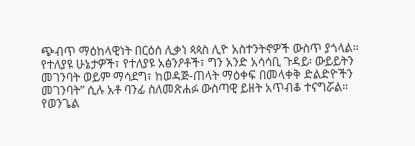ጭብጥ ማዕከላዊነት በርዕሰ ሊቃነ ጳጳስ ሊዮ አስተንትኖዎች ውስጥ ያጎላል። የተለያዩ ሁኔታዎች፣ የተለያዩ አፅንዖቶች፣ ግን አንድ አሳሳቢ ጉዳይ፡ ውይይትን መገንባት ወይም ማሳደግ፣ ከወዳጅ-ጠላት ማዕቀፍ በመላቀቅ ድልድዮችን መገንባት” ሲሉ አቶ ባንፊ ስለመጽሐፉ ውስጣዊ ይዘት አጥብቆ ተናግሯል።
የወንጌል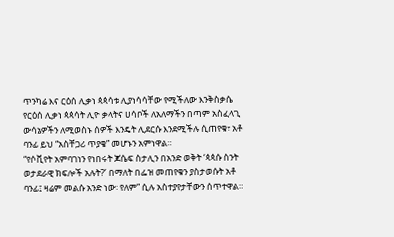ጥንካሬ እና ርዕሰ ሊቃነ ጳጳሳቱ ሊያነሳሳቸው የሚችለው እንቅስቃሴ
የርዕሰ ሊቃነ ጳጳሳት ሊዮ ቃላትና ሀሳቦች ለአለማችን በጣም አስፈላጊ ውሳኔዎችን ለሚወስኑ ሰዎች እንዴት ሊደርሱ እንደሚችሉ ሲጠየቁ፣ አቶ ባንፊ ይህ “አስቸጋሪ ጥያቄ” መሆኑን አምነዋል።
“የሶቪየት አምባገነን የነበሩት ጆሴፍ ስታሊን በአንድ ወቅት ‘ጳጳሱ ስንት ወታደራዊ ክፍሎች አሉት?’ በማለት በፌዝ መጠየቁን ያስታወሱት አቶ ባንፊ፤ ዛሬም መልሱ አንድ ነው፡ የለም” ሲሉ አስተያየታቸውን ሰጥተዋል።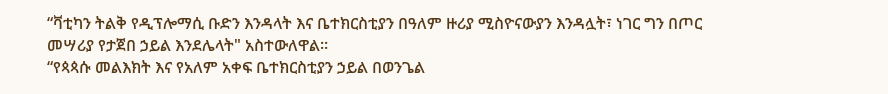“ቫቲካን ትልቅ የዲፕሎማሲ ቡድን እንዳላት እና ቤተክርስቲያን በዓለም ዙሪያ ሚስዮናውያን እንዳሏት፣ ነገር ግን በጦር መሣሪያ የታጀበ ኃይል እንደሌላት" አስተውለዋል።
“የጳጳሱ መልእክት እና የአለም አቀፍ ቤተክርስቲያን ኃይል በወንጌል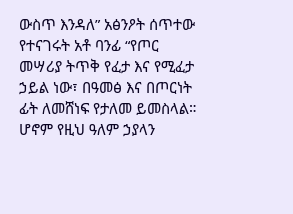ውስጥ እንዳለ” አፅንዖት ሰጥተው የተናገሩት አቶ ባንፊ “የጦር መሣሪያ ትጥቅ የፈታ እና የሚፈታ ኃይል ነው፣ በዓመፅ እና በጦርነት ፊት ለመሸነፍ የታለመ ይመስላል። ሆኖም የዚህ ዓለም ኃያላን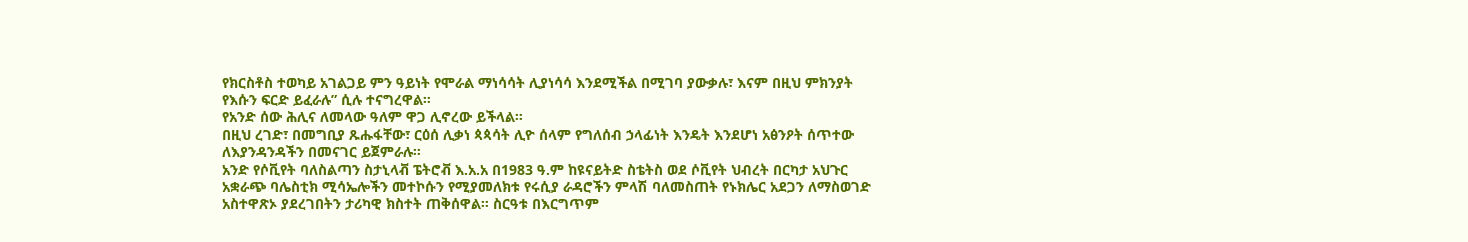የክርስቶስ ተወካይ አገልጋይ ምን ዓይነት የሞራል ማነሳሳት ሊያነሳሳ እንደሚችል በሚገባ ያውቃሉ፣ እናም በዚህ ምክንያት የእሱን ፍርድ ይፈራሉ” ሲሉ ተናግረዋል።
የአንድ ሰው ሕሊና ለመላው ዓለም ዋጋ ሊኖረው ይችላል።
በዚህ ረገድ፣ በመግቢያ ጹሑፋቸው፣ ርዕሰ ሊቃነ ጳጳሳት ሊዮ ሰላም የግለሰብ ኃላፊነት እንዴት እንደሆነ አፅንዖት ሰጥተው ለእያንዳንዳችን በመናገር ይጀምራሉ።
አንድ የሶቪየት ባለስልጣን ስታኒላቭ ፔትሮቭ እ.አ.አ በ1983 ዓ.ም ከዩናይትድ ስቴትስ ወደ ሶቪየት ህብረት በርካታ አህጉር አቋራጭ ባሌስቲክ ሚሳኤሎችን መተኮሱን የሚያመለክቱ የሩሲያ ራዳሮችን ምላሽ ባለመስጠት የኑክሌር አደጋን ለማስወገድ አስተዋጽኦ ያደረገበትን ታሪካዊ ክስተት ጠቅሰዋል። ስርዓቱ በእርግጥም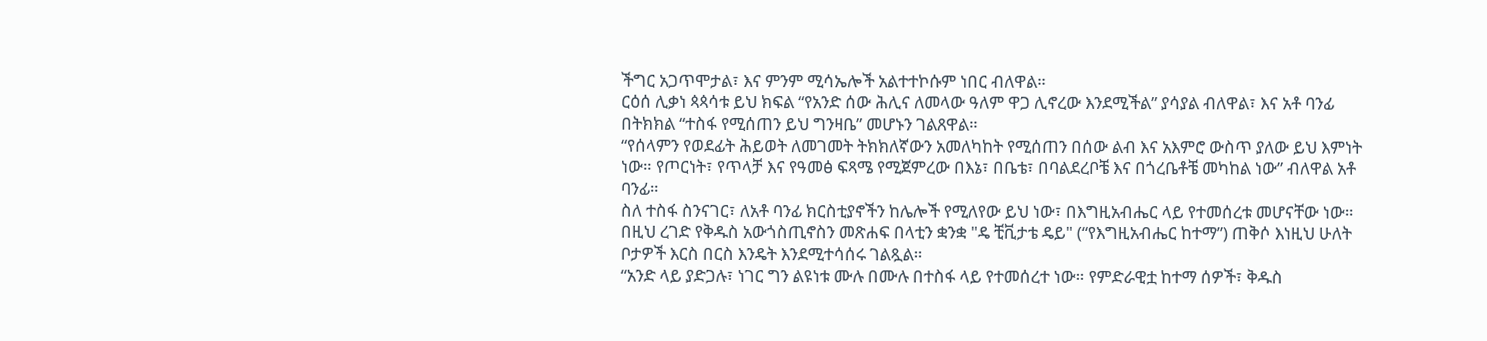ችግር አጋጥሞታል፣ እና ምንም ሚሳኤሎች አልተተኮሱም ነበር ብለዋል።
ርዕሰ ሊቃነ ጳጳሳቱ ይህ ክፍል “የአንድ ሰው ሕሊና ለመላው ዓለም ዋጋ ሊኖረው እንደሚችል” ያሳያል ብለዋል፣ እና አቶ ባንፊ በትክክል “ተስፋ የሚሰጠን ይህ ግንዛቤ” መሆኑን ገልጸዋል።
“የሰላምን የወደፊት ሕይወት ለመገመት ትክክለኛውን አመለካከት የሚሰጠን በሰው ልብ እና አእምሮ ውስጥ ያለው ይህ እምነት ነው። የጦርነት፣ የጥላቻ እና የዓመፅ ፍጻሜ የሚጀምረው በእኔ፣ በቤቴ፣ በባልደረቦቼ እና በጎረቤቶቼ መካከል ነው” ብለዋል አቶ ባንፊ።
ስለ ተስፋ ስንናገር፣ ለአቶ ባንፊ ክርስቲያኖችን ከሌሎች የሚለየው ይህ ነው፣ በእግዚአብሔር ላይ የተመሰረቱ መሆናቸው ነው።
በዚህ ረገድ የቅዱስ አውጎስጢኖስን መጽሐፍ በላቲን ቋንቋ "ዴ ቺቪታቴ ዴይ" (“የእግዚአብሔር ከተማ”) ጠቅሶ እነዚህ ሁለት ቦታዎች እርስ በርስ እንዴት እንደሚተሳሰሩ ገልጿል።
“አንድ ላይ ያድጋሉ፣ ነገር ግን ልዩነቱ ሙሉ በሙሉ በተስፋ ላይ የተመሰረተ ነው። የምድራዊቷ ከተማ ሰዎች፣ ቅዱስ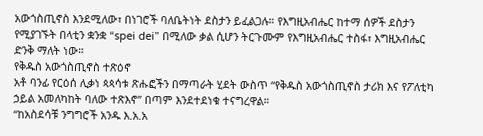አውጎስጢኖስ እንደሚለው፣ በነገሮች ባለቤትነት ደስታን ይፈልጋሉ። የእግዚአብሔር ከተማ ሰዎች ደስታን የሚያገኙት በላቲን ቋንቋ “spei dei” በሚለው ቃል ሲሆን ትርጉሙም የእግዚአብሔር ተስፋ፣ እግዚአብሔር ድንቅ ማለት ነው።
የቅዱስ አውጎስጢኖስ ተጽዕኖ
አቶ ባንፊ የርዕሰ ሊቃነ ጳጳሳቱ ጽሑፎችን በማጣራት ሂደት ውስጥ “የቅዱስ አውጎስጢኖስ ታሪክ እና የፖለቲካ ኃይል አመለካከት ባለው ተጽእኖ” በጣም እንደተደነቁ ተናግረዋል።
“ከአስደሳቹ ንግግሮች አንዱ እ.አ.አ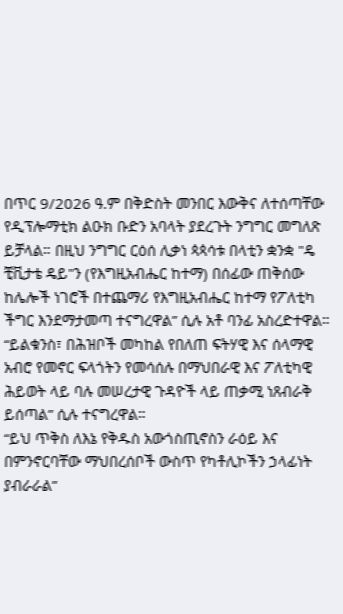በጥር 9/2026 ዓ.ም በቅድስት መንበር እውቅና ለተሰጣቸው የዲፕሎማቲክ ልዑክ ቡድን አባላት ያደረጉት ንግግር መግለጽ ይቻላል። በዚህ ንግግር ርዕሰ ሊቃነ ጳጳሳቱ በላቲን ቋንቋ "ዴ ቺቪታቴ ዴይ"ን (የእግዚአብሔር ከተማ) በሰፊው ጠቅሰው ከሌሎች ነገሮች በተጨማሪ የእግዚአብሔር ከተማ የፖለቲካ ችግር እንደማታመጣ ተናግረዋል” ሲሉ አቶ ባንፊ አስረድተዋል።
“ይልቁንስ፣ በሕዝቦች መካከል የበለጠ ፍትሃዊ እና ሰላማዊ አብሮ የመኖር ፍላጎትን የመሳሰሉ በማህበራዊ እና ፖለቲካዊ ሕይወት ላይ ባሉ መሠረታዊ ጉዳዮች ላይ ጠቃሚ ነጸብራቅ ይሰጣል” ሲሉ ተናግረዋል።
“ይህ ጥቅስ ለእኔ የቅዱስ አውጎስጢኖስን ራዕይ እና በምንኖርባቸው ማህበረሰቦች ውስጥ የካቶሊኮችን ኃላፊነት ያብራራል”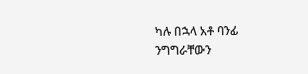ካሉ በኋላ አቶ ባንፊ ንግግራቸውን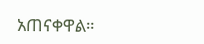አጠናቀዋል።